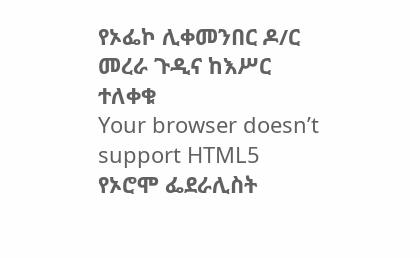የኦፌኮ ሊቀመንበር ዶ/ር መረራ ጉዲና ከእሥር ተለቀቁ
Your browser doesn’t support HTML5
የኦሮሞ ፌደራሊስት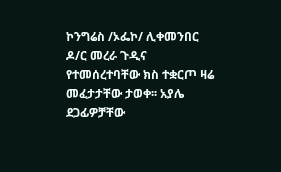ኮንግሬስ /ኦፌኮ/ ሊቀመንበር ዶ/ር መረራ ጉዲና የተመሰረተባቸው ክስ ተቋርጦ ዛሬ መፈታታቸው ታወቀ፡፡ አያሌ ደጋፊዎቻቸው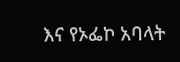እና የኦፌኮ አባላት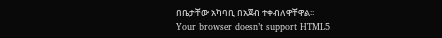በቤታቸው አካባቢ በአጀብ ተቀብለዋቸዋል፡፡
Your browser doesn’t support HTML5